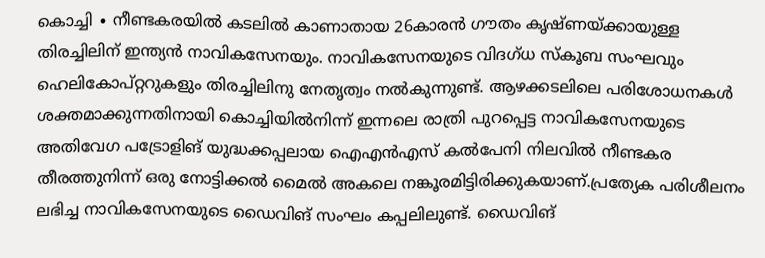കൊച്ചി ∙ നീണ്ടകരയിൽ കടലിൽ കാണാതായ 26കാരൻ ഗൗതം കൃഷ്ണയ്ക്കായുള്ള തിരച്ചിലിന് ഇന്ത്യൻ നാവികസേനയും. നാവികസേനയുടെ വിദഗ്ധ സ്കൂബ സംഘവും ഹെലികോപ്റ്ററുകളും തിരച്ചിലിനു നേതൃത്വം നൽകുന്നുണ്ട്. ആഴക്കടലിലെ പരിശോധനകൾ ശക്തമാക്കുന്നതിനായി കൊച്ചിയിൽനിന്ന് ഇന്നലെ രാത്രി പുറപ്പെട്ട നാവികസേനയുടെ അതിവേഗ പട്രോളിങ് യുദ്ധക്കപ്പലായ ഐഎൻഎസ് കൽപേനി നിലവിൽ നീണ്ടകര തീരത്തുനിന്ന് ഒരു നോട്ടിക്കൽ മൈൽ അകലെ നങ്കൂരമിട്ടിരിക്കുകയാണ്.പ്രത്യേക പരിശീലനം ലഭിച്ച നാവികസേനയുടെ ഡൈവിങ് സംഘം കപ്പലിലുണ്ട്. ഡൈവിങ്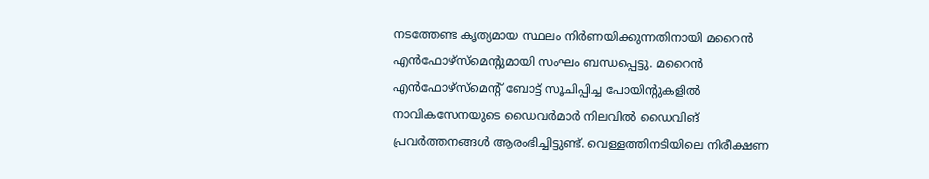നടത്തേണ്ട കൃത്യമായ സ്ഥലം നിർണയിക്കുന്നതിനായി മറൈൻ എൻഫോഴ്സ്മെന്റുമായി സംഘം ബന്ധപ്പെട്ടു. മറൈൻ എൻഫോഴ്സ്മെന്റ് ബോട്ട് സൂചിപ്പിച്ച പോയിന്റുകളിൽ നാവികസേനയുടെ ഡൈവർമാർ നിലവിൽ ഡൈവിങ് പ്രവർത്തനങ്ങൾ ആരംഭിച്ചിട്ടുണ്ട്. വെള്ളത്തിനടിയിലെ നിരീക്ഷണ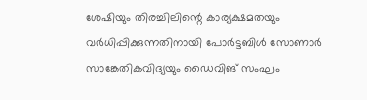ശേഷിയും തിരച്ചിലിന്റെ കാര്യക്ഷമതയും വർധിപ്പിക്കുന്നതിനായി പോർട്ടബിൾ സോണാർ സാങ്കേതികവിദ്യയും ഡൈവിങ് സംഘം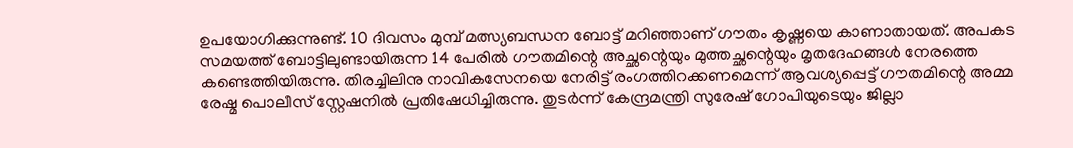ഉപയോഗിക്കുന്നുണ്ട്. 10 ദിവസം മുമ്പ് മത്സ്യബന്ധന ബോട്ട് മറിഞ്ഞാണ് ഗൗതം കൃഷ്ണയെ കാണാതായത്. അപകട സമയത്ത് ബോട്ടിലുണ്ടായിരുന്ന 14 പേരിൽ ഗൗതമിന്റെ അച്ഛന്റെയും മുത്തച്ഛന്റെയും മൃതദേഹങ്ങൾ നേരത്തെ കണ്ടെത്തിയിരുന്നു. തിരച്ചിലിനു നാവികസേനയെ നേരിട്ട് രംഗത്തിറക്കണമെന്ന് ആവശ്യപ്പെട്ട് ഗൗതമിന്റെ അമ്മ രേഷ്മ പൊലീസ് സ്റ്റേഷനിൽ പ്രതിഷേധിച്ചിരുന്നു. തുടർന്ന് കേന്ദ്രമന്ത്രി സുരേഷ് ഗോപിയുടെയും ജില്ലാ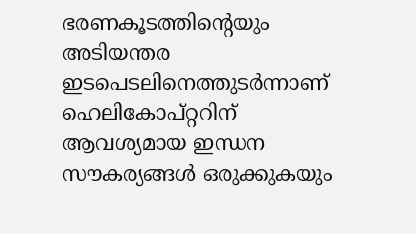ഭരണകൂടത്തിന്റെയും അടിയന്തര ഇടപെടലിനെത്തുടർന്നാണ് ഹെലികോപ്റ്ററിന് ആവശ്യമായ ഇന്ധന സൗകര്യങ്ങൾ ഒരുക്കുകയും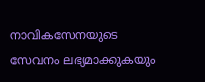നാവികസേനയുടെ സേവനം ലഭ്യമാക്കുകയും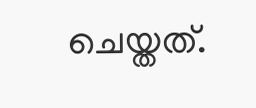ചെയ്തത്.